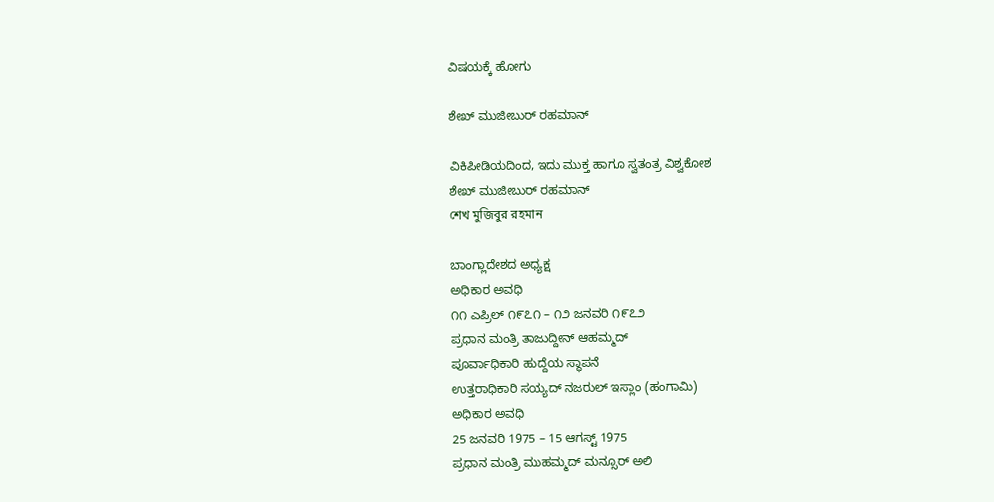ವಿಷಯಕ್ಕೆ ಹೋಗು

ಶೇಖ್ ಮುಜೀಬುರ್ ರಹಮಾನ್

ವಿಕಿಪೀಡಿಯದಿಂದ, ಇದು ಮುಕ್ತ ಹಾಗೂ ಸ್ವತಂತ್ರ ವಿಶ್ವಕೋಶ
ಶೇಖ್ ಮುಜೀಬುರ್ ರಹಮಾನ್
শেখ মুজিবুর রহমান

ಬಾಂಗ್ಲಾದೇಶದ ಅಧ್ಯಕ್ಷ
ಅಧಿಕಾರ ಅವಧಿ
೧೧ ಎಪ್ರಿಲ್ ೧೯೭೧ – ೧೨ ಜನವರಿ ೧೯೭೨
ಪ್ರಧಾನ ಮಂತ್ರಿ ತಾಜುದ್ದೀನ್ ಆಹಮ್ಮದ್
ಪೂರ್ವಾಧಿಕಾರಿ ಹುದ್ದೆಯ ಸ್ಥಾಪನೆ
ಉತ್ತರಾಧಿಕಾರಿ ಸಯ್ಯದ್ ನಜರುಲ್ ಇಸ್ಲಾಂ (ಹಂಗಾಮಿ)
ಅಧಿಕಾರ ಅವಧಿ
25 ಜನವರಿ 1975 – 15 ಆಗಸ್ಟ್ 1975
ಪ್ರಧಾನ ಮಂತ್ರಿ ಮುಹಮ್ಮದ್ ಮನ್ಸೂರ್ ಅಲಿ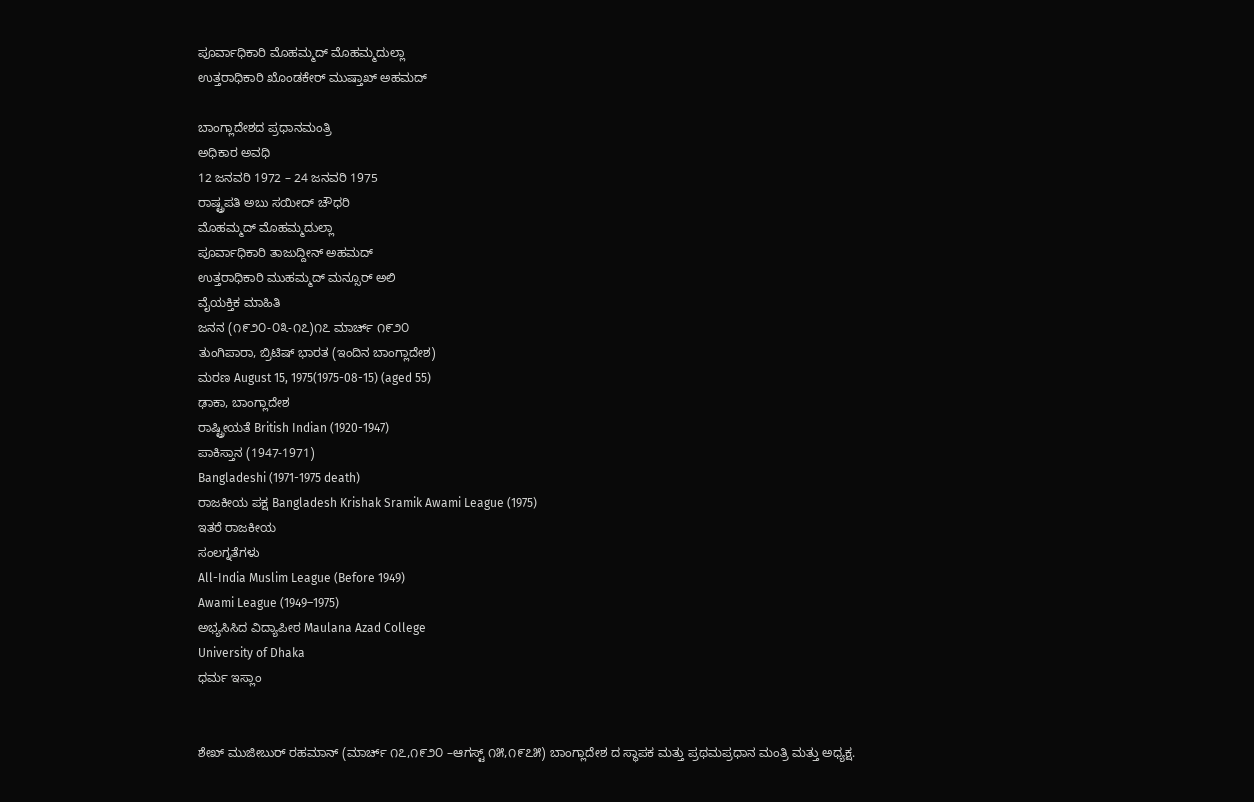ಪೂರ್ವಾಧಿಕಾರಿ ಮೊಹಮ್ಮದ್ ಮೊಹಮ್ಮದುಲ್ಲಾ
ಉತ್ತರಾಧಿಕಾರಿ ಖೊಂಡಕೇರ್ ಮುಷ್ತಾಖ್ ಅಹಮದ್

ಬಾಂಗ್ಲಾದೇಶದ ಪ್ರಧಾನಮಂತ್ರಿ
ಅಧಿಕಾರ ಅವಧಿ
12 ಜನವರಿ 1972 – 24 ಜನವರಿ 1975
ರಾಷ್ಟ್ರಪತಿ ಅಬು ಸಯೀದ್ ಚೌಧರಿ
ಮೊಹಮ್ಮದ್ ಮೊಹಮ್ಮದುಲ್ಲಾ
ಪೂರ್ವಾಧಿಕಾರಿ ತಾಜುದ್ದೀನ್ ಅಹಮದ್
ಉತ್ತರಾಧಿಕಾರಿ ಮುಹಮ್ಮದ್ ಮನ್ಸೂರ್ ಅಲಿ
ವೈಯಕ್ತಿಕ ಮಾಹಿತಿ
ಜನನ (೧೯೨೦-೦೩-೧೭)೧೭ ಮಾರ್ಚ್ ೧೯೨೦
ತುಂಗಿಪಾರಾ, ಬ್ರಿಟಿಷ್ ಭಾರತ (ಇಂದಿನ ಬಾಂಗ್ಲಾದೇಶ)
ಮರಣ August 15, 1975(1975-08-15) (aged 55)
ಢಾಕಾ, ಬಾಂಗ್ಲಾದೇಶ
ರಾಷ್ಟ್ರೀಯತೆ British Indian (1920-1947)
ಪಾಕಿಸ್ತಾನ (1947-1971)
Bangladeshi (1971-1975 death)
ರಾಜಕೀಯ ಪಕ್ಷ Bangladesh Krishak Sramik Awami League (1975)
ಇತರೆ ರಾಜಕೀಯ
ಸಂಲಗ್ನತೆಗಳು
All-India Muslim League (Before 1949)
Awami League (1949–1975)
ಅಭ್ಯಸಿಸಿದ ವಿದ್ಯಾಪೀಠ Maulana Azad College
University of Dhaka
ಧರ್ಮ ಇಸ್ಲಾಂ


ಶೇಖ್ ಮುಜೀಬುರ್ ರಹಮಾನ್ (ಮಾರ್ಚ್ ೧೭,೧೯೨೦ –ಆಗಸ್ಟ್ ೧೫,೧೯೭೫) ಬಾಂಗ್ಲಾದೇಶ ದ ಸ್ಥಾಪಕ ಮತ್ತು ಪ್ರಥಮಪ್ರಧಾನ ಮಂತ್ರಿ ಮತ್ತು ಅಧ್ಯಕ್ಷ.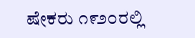ಷೇಕರು ೧೯೨೦ರಲ್ಲಿ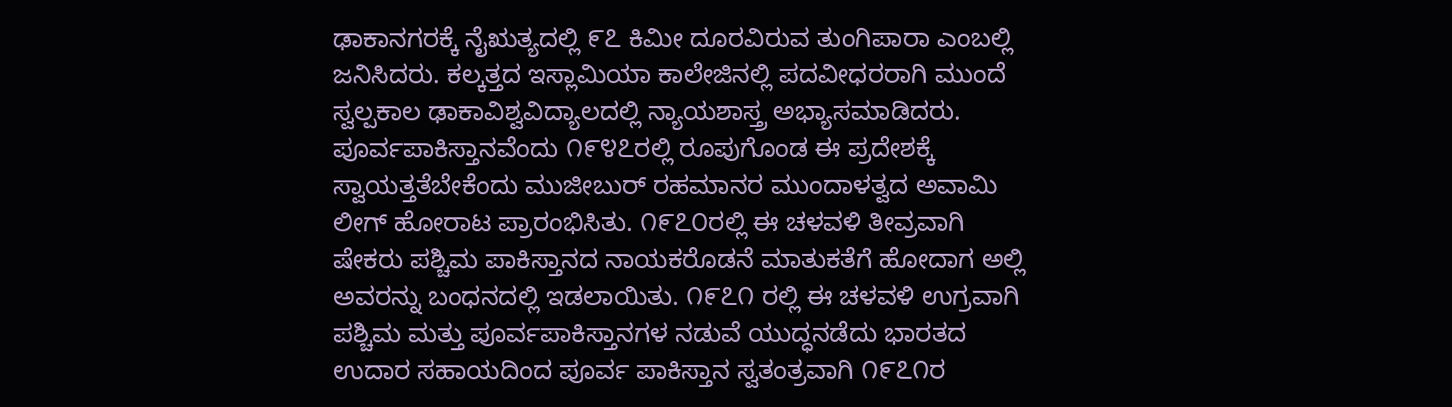ಢಾಕಾನಗರಕ್ಕೆ ನೈಋತ್ಯದಲ್ಲಿ ೯೭ ಕಿಮೀ ದೂರವಿರುವ ತುಂಗಿಪಾರಾ ಎಂಬಲ್ಲಿ ಜನಿಸಿದರು. ಕಲ್ಕತ್ತದ ಇಸ್ಲಾಮಿಯಾ ಕಾಲೇಜಿನಲ್ಲಿ ಪದವೀಧರರಾಗಿ ಮುಂದೆ ಸ್ವಲ್ಪಕಾಲ ಢಾಕಾವಿಶ್ವವಿದ್ಯಾಲದಲ್ಲಿ ನ್ಯಾಯಶಾಸ್ತ್ರ ಅಭ್ಯಾಸಮಾಡಿದರು. ಪೂರ್ವಪಾಕಿಸ್ತಾನವೆಂದು ೧೯೪೭ರಲ್ಲಿ ರೂಪುಗೊಂಡ ಈ ಪ್ರದೇಶಕ್ಕೆ ಸ್ವಾಯತ್ತತೆಬೇಕೆಂದು ಮುಜೀಬುರ್ ರಹಮಾನರ ಮುಂದಾಳತ್ವದ ಅವಾಮಿ ಲೀಗ್ ಹೋರಾಟ ಪ್ರಾರಂಭಿಸಿತು. ೧೯೭೦ರಲ್ಲಿ ಈ ಚಳವಳಿ ತೀವ್ರವಾಗಿ ಷೇಕರು ಪಶ್ಚಿಮ ಪಾಕಿಸ್ತಾನದ ನಾಯಕರೊಡನೆ ಮಾತುಕತೆಗೆ ಹೋದಾಗ ಅಲ್ಲಿ ಅವರನ್ನು ಬಂಧನದಲ್ಲಿ ಇಡಲಾಯಿತು. ೧೯೭೧ ರಲ್ಲಿ ಈ ಚಳವಳಿ ಉಗ್ರವಾಗಿ ಪಶ್ಚಿಮ ಮತ್ತು ಪೂರ್ವಪಾಕಿಸ್ತಾನಗಳ ನಡುವೆ ಯುದ್ಧನಡೆದು ಭಾರತದ ಉದಾರ ಸಹಾಯದಿಂದ ಪೂರ್ವ ಪಾಕಿಸ್ತಾನ ಸ್ವತಂತ್ರವಾಗಿ ೧೯೭೧ರ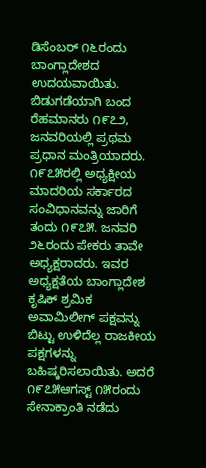ಡಿಸೆಂಬರ್ ೧೬ರಂದು ಬಾಂಗ್ಲಾದೇಶದ ಉದಯವಾಯಿತು. ಬಿಡುಗಡೆಯಾಗಿ ಬಂದ ರೆಹಮಾನರು ೧೯೭೨, ಜನವರಿಯಲ್ಲಿ ಪ್ರಥಮ ಪ್ರಧಾನ ಮಂತ್ರಿಯಾದರು. ೧೯೭೫ರಲ್ಲಿ ಅಧ್ಯಕ್ಷೀಯ ಮಾದರಿಯ ಸರ್ಕಾರದ ಸಂವಿಧಾನವನ್ನು ಜಾರಿಗೆ ತಂದು ೧೯೭೫. ಜನವರಿ ೨೬ರಂದು ಪೇಕರು ತಾವೇ ಅಧ್ಯಕ್ಷರಾದರು. ಇವರ ಅಧ್ಯಕ್ಷತೆಯ ಬಾಂಗ್ಲಾದೇಶ ಕೃಷಿಕ್ ಶ್ರಮಿಕ ಅವಾಮಿಲೀಗ್ ಪಕ್ಷವನ್ನು ಬಿಟ್ಟು ಉಳಿದೆಲ್ಲ ರಾಜಕೀಯ ಪಕ್ಷಗಳನ್ನು ಬಹಿಷ್ಕರಿಸಲಾಯಿತು. ಅದರೆ ೧೯೭೫ಆಗಸ್ಟ್ ೧೫ರಂದು ಸೇನಾಕ್ರಾಂತಿ ನಡೆದು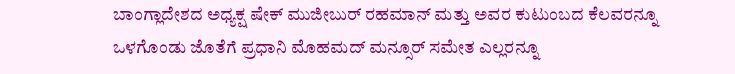ಬಾಂಗ್ಲಾದೇಶದ ಅಧ್ಯಕ್ಷ ಷೇಕ್ ಮುಜೀಬುರ್ ರಹಮಾನ್ ಮತ್ತು ಅವರ ಕುಟುಂಬದ ಕೆಲವರನ್ನೂ ಒಳಗೊಂಡು ಜೊತೆಗೆ ಪ್ರಧಾನಿ ಮೊಹಮದ್ ಮನ್ಸೂರ್ ಸಮೇತ ಎಲ್ಲರನ್ನೂ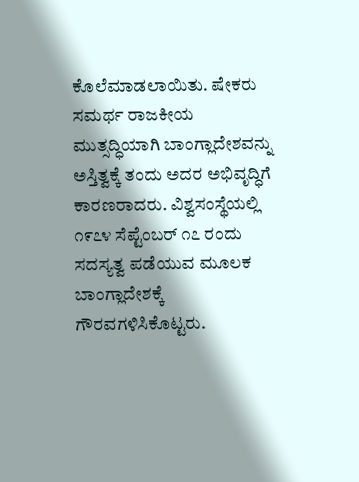ಕೊಲೆಮಾಡಲಾಯಿತು. ಷೇಕರು ಸಮರ್ಥ ರಾಜಕೀಯ ಮುತ್ಸದ್ಧಿಯಾಗಿ ಬಾಂಗ್ಲಾದೇಶವನ್ನು ಅಸ್ತಿತ್ವಕ್ಕೆ ತಂದು ಅದರ ಅಭಿವೃದ್ಧಿಗೆ ಕಾರಣರಾದರು. ವಿಶ್ವಸಂಸ್ಥೆಯಲ್ಲಿ ೧೯೭೪ ಸೆಪ್ಟೆಂಬರ್ ೧೭ ರಂದು ಸದಸ್ಯತ್ವ ಪಡೆಯುವ ಮೂಲಕ ಬಾಂಗ್ಲಾದೇಶಕ್ಕೆ ಗೌರವಗಳಿಸಿಕೊಟ್ಟರು.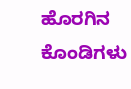ಹೊರಗಿನ ಕೊಂಡಿಗಳು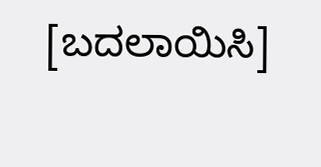[ಬದಲಾಯಿಸಿ]